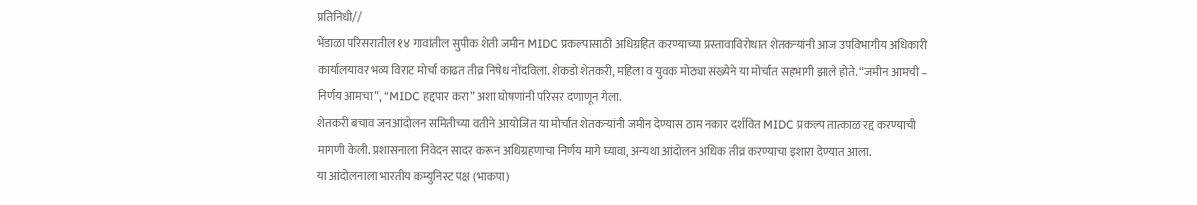प्रतिनिधी//
भेंडाळा परिसरातील १४ गावांतील सुपीक शेती जमीन MIDC प्रकल्पासाठी अधिग्रहित करण्याच्या प्रस्तावाविरोधात शेतकऱ्यांनी आज उपविभागीय अधिकारी कार्यालयावर भव्य विराट मोर्चा काढत तीव्र निषेध नोंदविला. शेकडो शेतकरी, महिला व युवक मोठ्या संख्येने या मोर्चात सहभागी झाले होते. “जमीन आमची – निर्णय आमचा”, “MIDC हद्दपार करा” अशा घोषणांनी परिसर दणाणून गेला.
शेतकरी बचाव जनआंदोलन समितीच्या वतीने आयोजित या मोर्चात शेतकऱ्यांनी जमीन देण्यास ठाम नकार दर्शवित MIDC प्रकल्प तात्काळ रद्द करण्याची मागणी केली. प्रशासनाला निवेदन सादर करून अधिग्रहणाचा निर्णय मागे घ्यावा, अन्यथा आंदोलन अधिक तीव्र करण्याचा इशारा देण्यात आला.
या आंदोलनाला भारतीय कम्युनिस्ट पक्ष (भाकपा)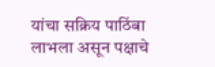यांचा सक्रिय पाठिंबा लाभला असून पक्षाचे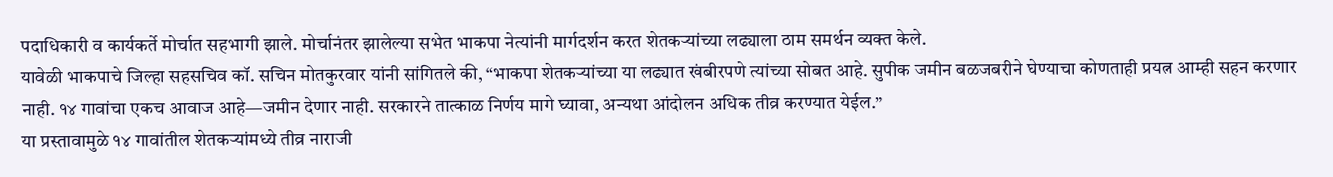पदाधिकारी व कार्यकर्ते मोर्चात सहभागी झाले. मोर्चानंतर झालेल्या सभेत भाकपा नेत्यांनी मार्गदर्शन करत शेतकऱ्यांच्या लढ्याला ठाम समर्थन व्यक्त केले.
यावेळी भाकपाचे जिल्हा सहसचिव कॉ. सचिन मोतकुरवार यांनी सांगितले की, “भाकपा शेतकऱ्यांच्या या लढ्यात खंबीरपणे त्यांच्या सोबत आहे. सुपीक जमीन बळजबरीने घेण्याचा कोणताही प्रयत्न आम्ही सहन करणार नाही. १४ गावांचा एकच आवाज आहे—जमीन देणार नाही. सरकारने तात्काळ निर्णय मागे घ्यावा, अन्यथा आंदोलन अधिक तीव्र करण्यात येईल.”
या प्रस्तावामुळे १४ गावांतील शेतकऱ्यांमध्ये तीव्र नाराजी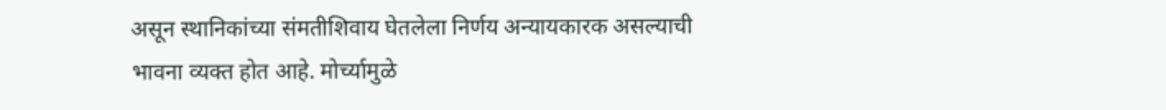असून स्थानिकांच्या संमतीशिवाय घेतलेला निर्णय अन्यायकारक असल्याची भावना व्यक्त होत आहे. मोर्च्यामुळे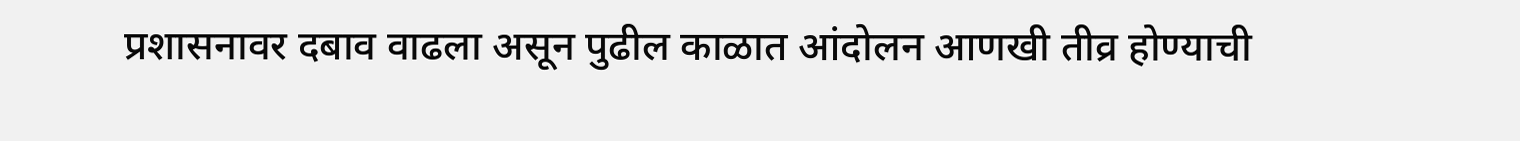प्रशासनावर दबाव वाढला असून पुढील काळात आंदोलन आणखी तीव्र होण्याची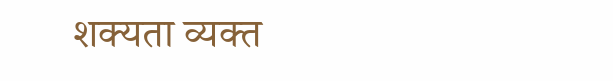शक्यता व्यक्त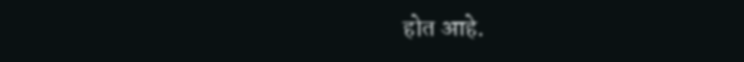होत आहे.